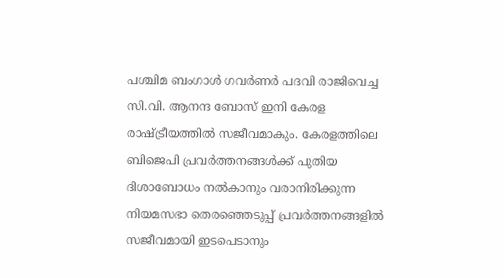പശ്ചിമ ബംഗാൾ ഗവർണർ പദവി രാജിവെച്ച സി.വി. ആനന്ദ ബോസ് ഇനി കേരള രാഷ്ട്രീയത്തിൽ സജീവമാകും. കേരളത്തിലെ ബിജെപി പ്രവർത്തനങ്ങൾക്ക് പുതിയ ദിശാബോധം നൽകാനും വരാനിരിക്കുന്ന നിയമസഭാ തെരഞ്ഞെടുപ്പ് പ്രവർത്തനങ്ങളിൽ സജീവമായി ഇടപെടാനും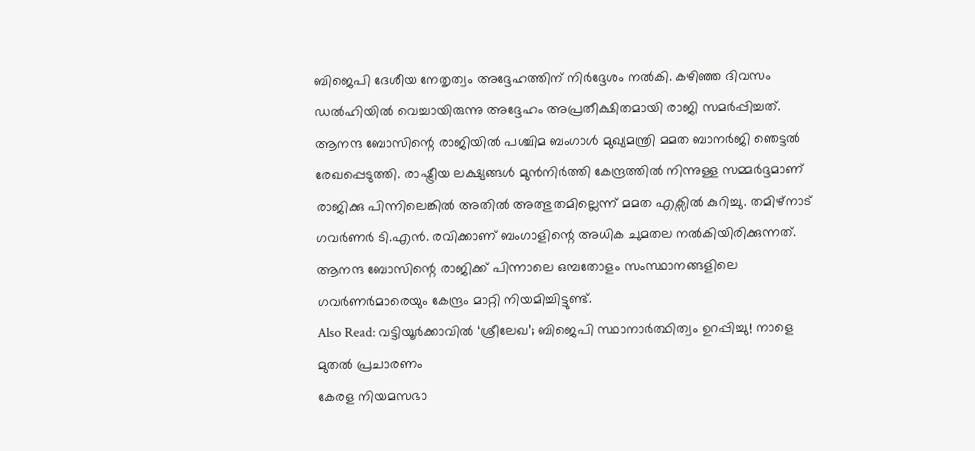ബിജെപി ദേശീയ നേതൃത്വം അദ്ദേഹത്തിന് നിർദ്ദേശം നൽകി. കഴിഞ്ഞ ദിവസം ഡൽഹിയിൽ വെച്ചായിരുന്നു അദ്ദേഹം അപ്രതീക്ഷിതമായി രാജി സമർപ്പിച്ചത്.
ആനന്ദ ബോസിന്റെ രാജിയിൽ പശ്ചിമ ബംഗാൾ മുഖ്യമന്ത്രി മമത ബാനർജി ഞെട്ടൽ രേഖപ്പെടുത്തി. രാഷ്ട്രീയ ലക്ഷ്യങ്ങൾ മുൻനിർത്തി കേന്ദ്രത്തിൽ നിന്നുള്ള സമ്മർദ്ദമാണ് രാജിക്കു പിന്നിലെങ്കിൽ അതിൽ അത്ഭുതമില്ലെന്ന് മമത എക്സിൽ കുറിച്ചു. തമിഴ്നാട് ഗവർണർ ടി.എൻ. രവിക്കാണ് ബംഗാളിന്റെ അധിക ചുമതല നൽകിയിരിക്കുന്നത്. ആനന്ദ ബോസിന്റെ രാജിക്ക് പിന്നാലെ ഒമ്പതോളം സംസ്ഥാനങ്ങളിലെ ഗവർണർമാരെയും കേന്ദ്രം മാറ്റി നിയമിച്ചിട്ടുണ്ട്.
Also Read: വട്ടിയൂർക്കാവിൽ ‘ശ്രീലേഖ’; ബിജെപി സ്ഥാനാർത്ഥിത്വം ഉറപ്പിച്ചു! നാളെ മുതൽ പ്രചാരണം
കേരള നിയമസഭാ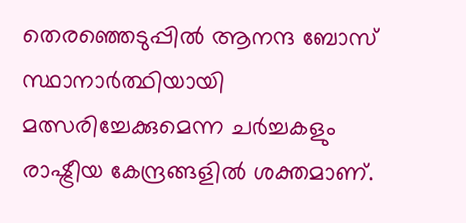തെരഞ്ഞെടുപ്പിൽ ആനന്ദ ബോസ് സ്ഥാനാർത്ഥിയായി മത്സരിച്ചേക്കുമെന്ന ചർച്ചകളും രാഷ്ട്രീയ കേന്ദ്രങ്ങളിൽ ശക്തമാണ്.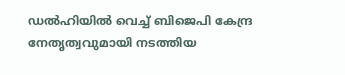ഡൽഹിയിൽ വെച്ച് ബിജെപി കേന്ദ്ര നേതൃത്വവുമായി നടത്തിയ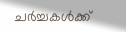ചർച്ചകൾക്ക്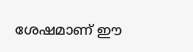ശേഷമാണ് ഈ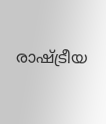രാഷ്ട്രീയ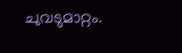ചുവടുമാറ്റം.